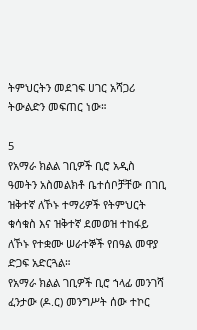ትምህርትን መደገፍ ሀገር አሻጋሪ ትውልድን መፍጠር ነው።

5
የአማራ ክልል ገቢዎች ቢሮ አዲስ ዓመትን አስመልክቶ ቤተሰቦቻቸው በገቢ ዝቅተኛ ለኾኑ ተማሪዎች የትምህርት ቁሳቁስ እና ዝቅተኛ ደመወዝ ተከፋይ ለኾኑ የተቋሙ ሠራተኞች የበዓል መዋያ ድጋፍ አድርጓል።
የአማራ ክልል ገቢዎች ቢሮ ኀላፊ መንገሻ ፈንታው (ዶ.ር) መንግሥት ሰው ተኮር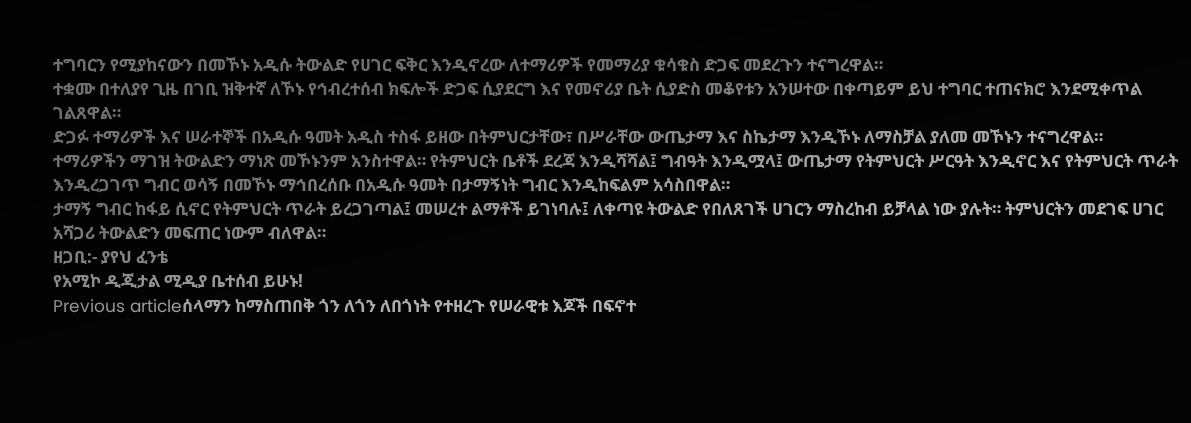ተግባርን የሚያከናውን በመኾኑ አዲሱ ትውልድ የሀገር ፍቅር እንዲኖረው ለተማሪዎች የመማሪያ ቁሳቁስ ድጋፍ መደረጉን ተናግረዋል።
ተቋሙ በተለያየ ጊዜ በገቢ ዝቅተኛ ለኾኑ የኅብረተሰብ ክፍሎች ድጋፍ ሲያደርግ እና የመኖሪያ ቤት ሲያድስ መቆየቱን አንሠተው በቀጣይም ይህ ተግባር ተጠናክሮ እንደሚቀጥል ገልጸዋል።
ድጋፉ ተማሪዎች እና ሠራተኞች በአዲሱ ዓመት አዲስ ተስፋ ይዘው በትምህርታቸው፣ በሥራቸው ውጤታማ እና ስኬታማ እንዲኾኑ ለማስቻል ያለመ መኾኑን ተናግረዋል።
ተማሪዎችን ማገዝ ትውልድን ማነጽ መኾኑንም አንስተዋል። የትምህርት ቤቶች ደረጃ እንዲሻሻል፤ ግብዓት እንዲሟላ፤ ውጤታማ የትምህርት ሥርዓት እንዲኖር እና የትምህርት ጥራት እንዲረጋገጥ ግብር ወሳኝ በመኾኑ ማኅበረሰቡ በአዲሱ ዓመት በታማኝነት ግብር እንዲከፍልም አሳስበዋል።
ታማኝ ግብር ከፋይ ሲኖር የትምህርት ጥራት ይረጋገጣል፤ መሠረተ ልማቶች ይገነባሉ፤ ለቀጣዩ ትውልድ የበለጸገች ሀገርን ማስረከብ ይቻላል ነው ያሉት። ትምህርትን መደገፍ ሀገር አሻጋሪ ትውልድን መፍጠር ነውም ብለዋል።
ዘጋቢ:- ያየህ ፈንቴ
የአሚኮ ዲጂታል ሚዲያ ቤተሰብ ይሁኑ!
Previous articleሰላማን ከማስጠበቅ ጎን ለጎን ለበጎነት የተዘረጉ የሠራዊቱ እጆች በፍኖተ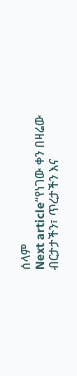ሰላም
Next article“የነገው ቀን በዛሬው ብርታታችን፣ ጥረታችን እና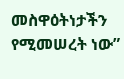መስዋዕትነታችን የሚመሠረት ነው”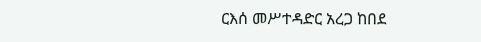ርእሰ መሥተዳድር አረጋ ከበደ